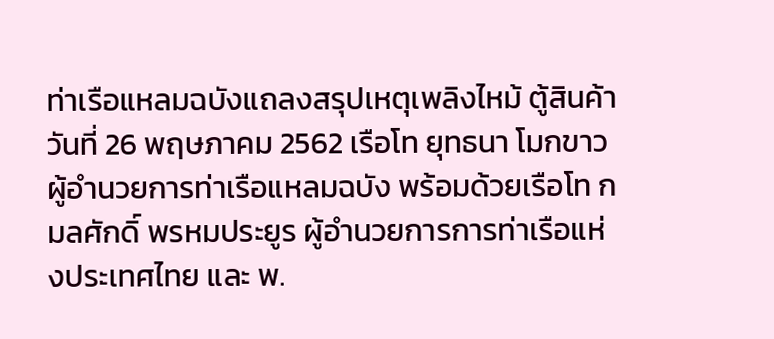ท่าเรือแหลมฉบังแถลงสรุปเหตุเพลิงไหม้ ตู้สินค้า
วันที่ 26 พฤษภาคม 2562 เรือโท ยุทธนา โมกขาว ผู้อำนวยการท่าเรือแหลมฉบัง พร้อมด้วยเรือโท กมลศักดิ์ พรหมประยูร ผู้อำนวยการการท่าเรือแห่งประเทศไทย และ พ.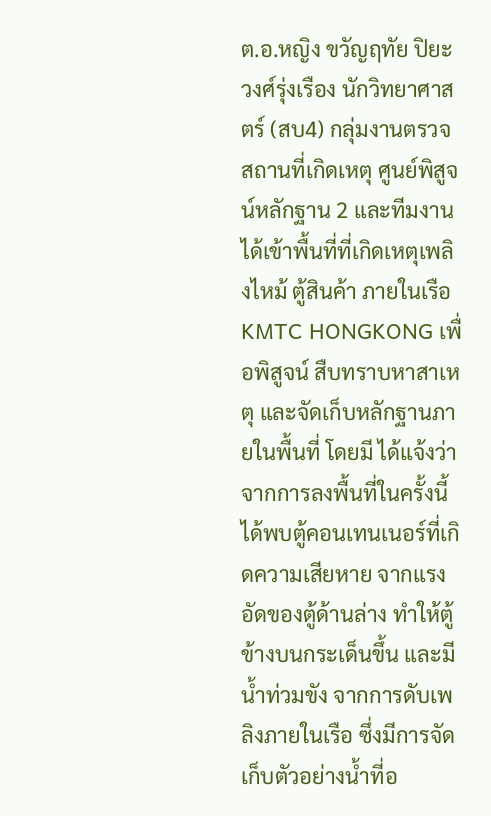ต.อ.หญิง ขวัญฤทัย ปิยะวงศ์รุ่งเรือง นักวิทยาศาสตร์ (สบ4) กลุ่มงานตรวจสถานที่เกิดเหตุ ศูนย์พิสูจน์หลักฐาน 2 และทีมงาน ได้เข้าพื้นที่ที่เกิดเหตุเพลิงไหม้ ตู้สินค้า ภายในเรือ KMTC HONGKONG เพื่อพิสูจน์ สืบทราบหาสาเหตุ และจัดเก็บหลักฐานภายในพื้นที่ โดยมี ได้แจ้งว่า จากการลงพื้นที่ในครั้งนี้ ได้พบตู้คอนเทนเนอร์ที่เกิดความเสียหาย จากแรงอัดของตู้ด้านล่าง ทำให้ตู้ข้างบนกระเด็นขึ้น และมีน้ำท่วมขัง จากการดับเพลิงภายในเรือ ซึ่งมีการจัดเก็บตัวอย่างน้ำที่อ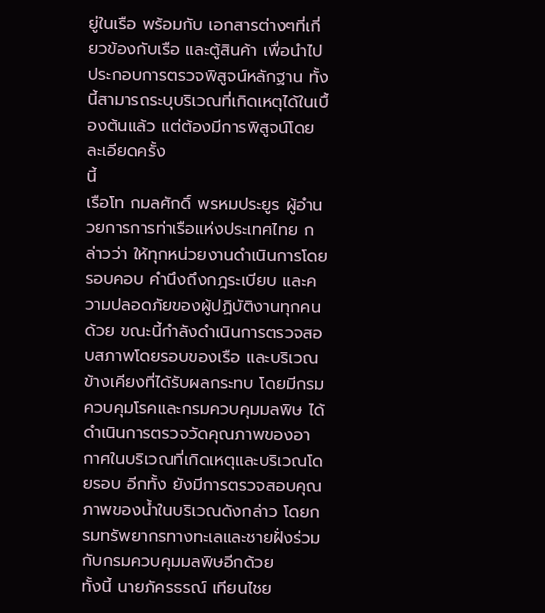ยู่ในเรือ พร้อมกับ เอกสารต่างๆที่เกี่ยวข้องกับเรือ และตู้สินค้า เพื่อนำไปประกอบการตรวจพิสูจน์หลักฐาน ทั้งนี้สามารถระบุบริเวณที่เกิดเหตุได้ในเบื้องต้นแล้ว แต่ต้องมีการพิสูจน์โดยละเอียดครั้ง
นี้
เรือโท กมลศักดิ์ พรหมประยูร ผู้อำนวยการการท่าเรือแห่งประเทศไทย กล่าวว่า ให้ทุกหน่วยงานดำเนินการโดยรอบคอบ คำนึงถึงกฎระเบียบ และความปลอดภัยของผู้ปฏิบัติงานทุกคนด้วย ขณะนี้กำลังดำเนินการตรวจสอบสภาพโดยรอบของเรือ และบริเวณข้างเคียงที่ได้รับผลกระทบ โดยมีกรมควบคุมโรคและกรมควบคุมมลพิษ ได้ดำเนินการตรวจวัดคุณภาพของอากาศในบริเวณที่เกิดเหตุและบริเวณโดยรอบ อีกทั้ง ยังมีการตรวจสอบคุณภาพของน้ำในบริเวณดังกล่าว โดยกรมทรัพยากรทางทะเลและชายฝั่งร่วมกับกรมควบคุมมลพิษอีกด้วย
ทั้งนี้ นายภัครธรณ์ เทียนไชย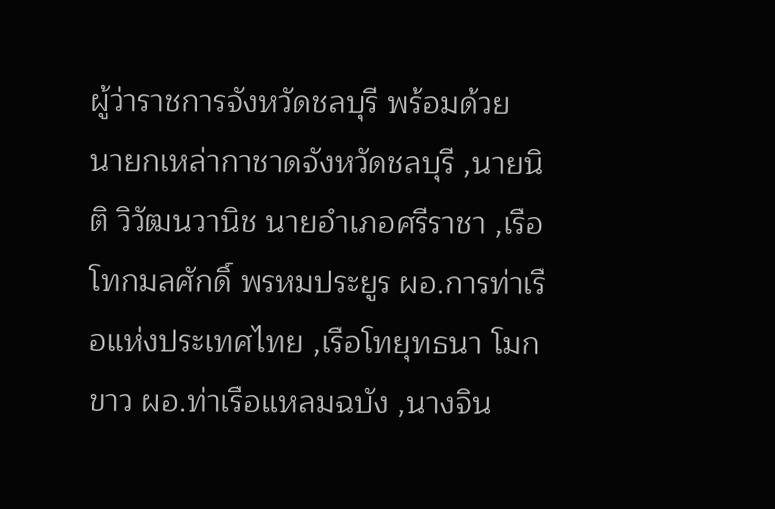ผู้ว่าราชการจังหวัดชลบุรี พร้อมด้วย นายกเหล่ากาชาดจังหวัดชลบุรี ,นายนิติ วิวัฒนวานิช นายอำเภอศรีราชา ,เรือโทกมลศักดิ์ พรหมประยูร ผอ.การท่าเรือแห่งประเทศไทย ,เรือโทยุทธนา โมกขาว ผอ.ท่าเรือแหลมฉบัง ,นางจิน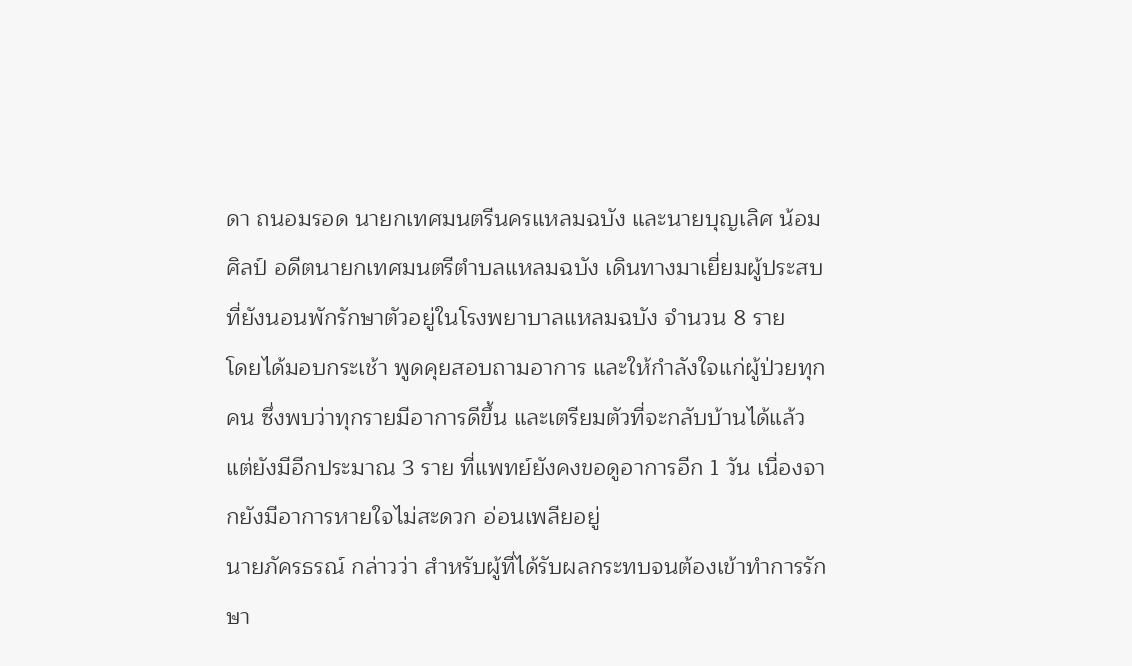ดา ถนอมรอด นายกเทศมนตรีนครแหลมฉบัง และนายบุญเลิศ น้อมศิลป์ อดีตนายกเทศมนตรีตำบลแหลมฉบัง เดินทางมาเยี่ยมผู้ประสบ ที่ยังนอนพักรักษาตัวอยู่ในโรงพยาบาลแหลมฉบัง จำนวน 8 ราย
โดยได้มอบกระเช้า พูดคุยสอบถามอาการ และให้กำลังใจแก่ผู้ป่วยทุกคน ซึ่งพบว่าทุกรายมีอาการดีขึ้น และเตรียมตัวที่จะกลับบ้านได้แล้ว แต่ยังมีอีกประมาณ 3 ราย ที่แพทย์ยังคงขอดูอาการอีก 1 วัน เนื่องจากยังมีอาการหายใจไม่สะดวก อ่อนเพลียอยู่
นายภัครธรณ์ กล่าวว่า สำหรับผู้ที่ได้รับผลกระทบจนต้องเข้าทำการรักษา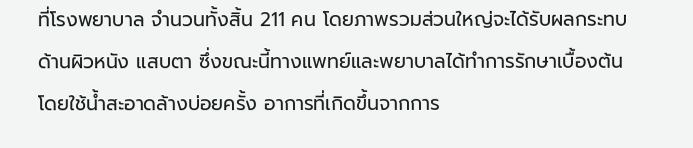ที่โรงพยาบาล จำนวนทั้งสิ้น 211 คน โดยภาพรวมส่วนใหญ่จะได้รับผลกระทบด้านผิวหนัง แสบตา ซึ่งขณะนี้ทางแพทย์และพยาบาลได้ทำการรักษาเบื้องต้น โดยใช้น้ำสะอาดล้างบ่อยครั้ง อาการที่เกิดขึ้นจากการ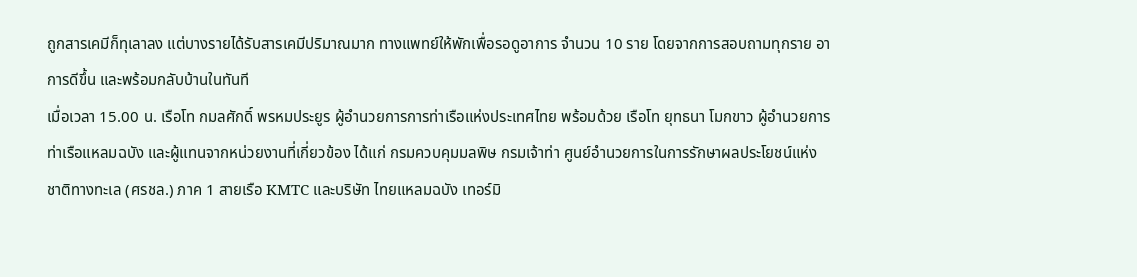ถูกสารเคมีก็ทุเลาลง แต่บางรายได้รับสารเคมีปริมาณมาก ทางแพทย์ให้พักเพื่อรอดูอาการ จำนวน 10 ราย โดยจากการสอบถามทุกราย อาการดีขึ้น และพร้อมกลับบ้านในทันที
เมื่อเวลา 15.00 น. เรือโท กมลศักดิ์ พรหมประยูร ผู้อำนวยการการท่าเรือแห่งประเทศไทย พร้อมด้วย เรือโท ยุทธนา โมกขาว ผู้อำนวยการท่าเรือแหลมฉบัง และผู้แทนจากหน่วยงานที่เกี่ยวข้อง ได้แก่ กรมควบคุมมลพิษ กรมเจ้าท่า ศูนย์อำนวยการในการรักษาผลประโยชน์แห่งชาติทางทะเล (ศรชล.) ภาค 1 สายเรือ KMTC และบริษัท ไทยแหลมฉบัง เทอร์มิ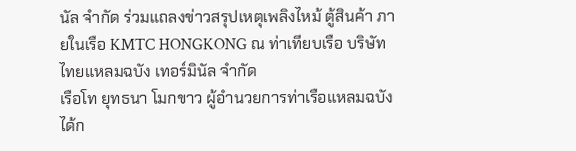นัล จำกัด ร่วมแถลงข่าวสรุปเหตุเพลิงไหม้ ตู้สินค้า ภายในเรือ KMTC HONGKONG ณ ท่าเทียบเรือ บริษัท ไทยแหลมฉบัง เทอร์มินัล จำกัด
เรือโท ยุทธนา โมกขาว ผู้อำนวยการท่าเรือแหลมฉบัง ได้ก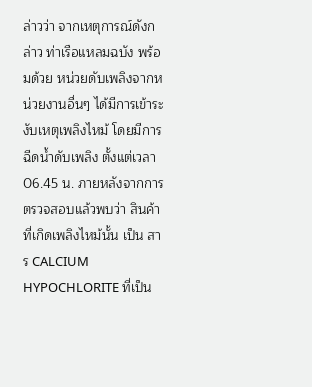ล่าวว่า จากเหตุการณ์ดังกล่าว ท่าเรือแหลมฉบัง พร้อมด้วย หน่วยดับเพลิงจากหน่วยงานอื่นๆ ได้มีการเข้าระงับเหตุเพลิงไหม้ โดยมีการฉีดน้ำดับเพลิง ตั้งแต่เวลา 06.45 น. ภายหลังจากการตรวจสอบแล้วพบว่า สินค้าที่เกิดเพลิงไหม้นั้น เป็น สาร CALCIUM HYPOCHLORITE ที่เป็น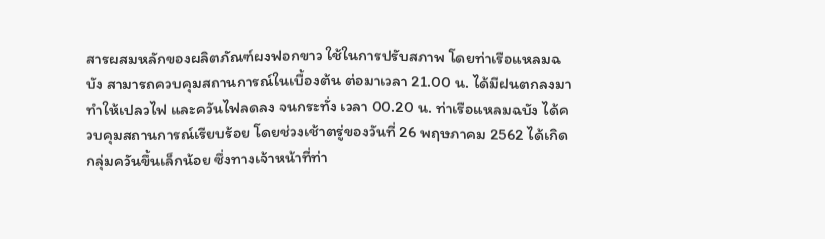สารผสมหลักของผลิตภัณฑ์ผงฟอกขาว ใช้ในการปรับสภาพ โดยท่าเรือแหลมฉบัง สามารถควบคุมสถานการณ์ในเบื้องต้น ต่อมาเวลา 21.00 น. ได้มีฝนตกลงมา ทำให้เปลวไฟ และควันไฟลดลง จนกระทั่ง เวลา 00.20 น. ท่าเรือแหลมฉบัง ได้ควบคุมสถานการณ์เรียบร้อย โดยช่วงเช้าตรู่ของวันที่ 26 พฤษภาคม 2562 ได้เกิดกลุ่มควันขึ้นเล็กน้อย ซึ่งทางเจ้าหน้าที่ท่า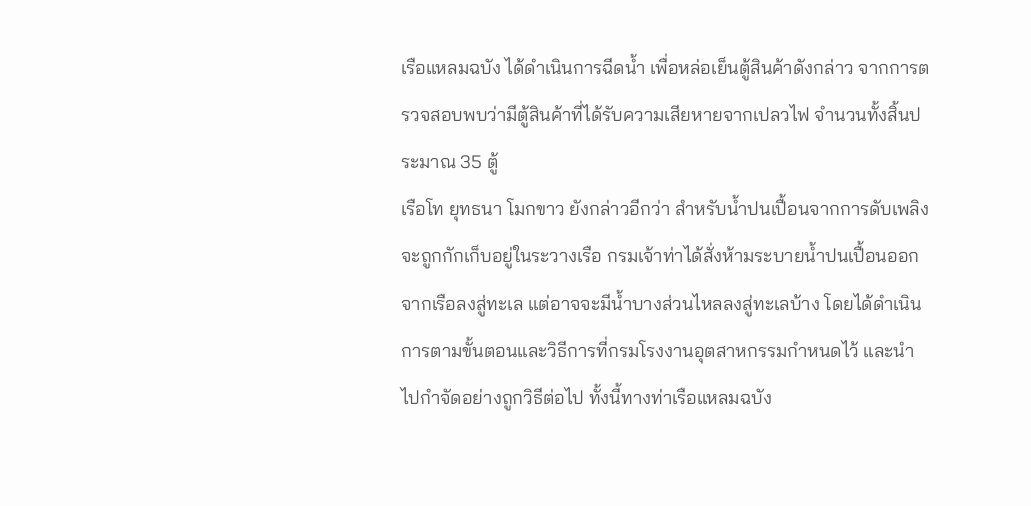เรือแหลมฉบัง ได้ดำเนินการฉีดน้ำ เพื่อหล่อเย็นตู้สินค้าดังกล่าว จากการตรวจสอบพบว่ามีตู้สินค้าที่ได้รับความเสียหายจากเปลวไฟ จำนวนทั้งสิ้นประมาณ 35 ตู้
เรือโท ยุทธนา โมกขาว ยังกล่าวอีกว่า สำหรับน้ำปนเปื้อนจากการดับเพลิง จะถูกกักเก็บอยู่ในระวางเรือ กรมเจ้าท่าได้สั่งห้ามระบายน้ำปนเปื้อนออกจากเรือลงสู่ทะเล แต่อาจจะมีน้ำบางส่วนไหลลงสู่ทะเลบ้าง โดยได้ดำเนินการตามขั้นตอนและวิธีการที่กรมโรงงานอุตสาหกรรมกำหนดไว้ และนำไปกำจัดอย่างถูกวิธีต่อไป ทั้งนี้ทางท่าเรือแหลมฉบัง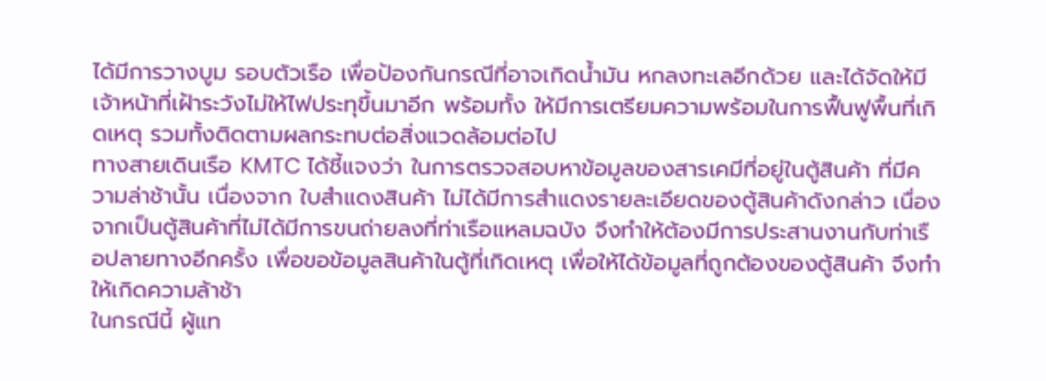ได้มีการวางบูม รอบตัวเรือ เพื่อป้องกันกรณีที่อาจเกิดน้ำมัน หกลงทะเลอีกด้วย และได้จัดให้มีเจ้าหน้าที่เฝ้าระวังไม่ให้ไฟประทุขึ้นมาอีก พร้อมทั้ง ให้มีการเตรียมความพร้อมในการฟื้นฟูพื้นที่เกิดเหตุ รวมทั้งติดตามผลกระทบต่อสิ่งแวดล้อมต่อไป
ทางสายเดินเรือ KMTC ได้ชี้แจงว่า ในการตรวจสอบหาข้อมูลของสารเคมีที่อยู่ในตู้สินค้า ที่มีความล่าช้านั้น เนื่องจาก ใบสำแดงสินค้า ไม่ได้มีการสำแดงรายละเอียดของตู้สินค้าดังกล่าว เนื่องจากเป็นตู้สินค้าที่ไม่ได้มีการขนถ่ายลงที่ท่าเรือแหลมฉบัง จึงทำให้ต้องมีการประสานงานกับท่าเรือปลายทางอีกครั้ง เพื่อขอข้อมูลสินค้าในตู้ที่เกิดเหตุ เพื่อให้ได้ข้อมูลที่ถูกต้องของตู้สินค้า จึงทำให้เกิดความล้าช้า
ในกรณีนี้ ผู้แท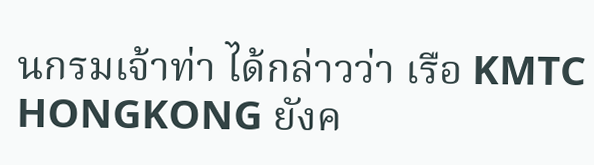นกรมเจ้าท่า ได้กล่าวว่า เรือ KMTC HONGKONG ยังค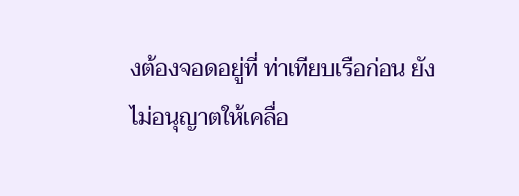งต้องจอดอยู่ที่ ท่าเทียบเรือก่อน ยังไม่อนุญาตให้เคลื่อ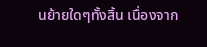นย้ายใดๆทั้งสิ้น เนื่องจาก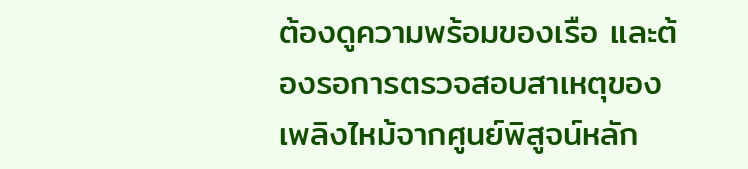ต้องดูความพร้อมของเรือ และต้องรอการตรวจสอบสาเหตุของเพลิงไหม้จากศูนย์พิสูจน์หลัก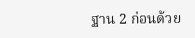ฐาน 2 ก่อนด้วย